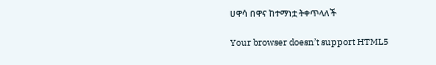ሀዋሳ በዋና ከተማነቷ ትቀጥላለች

Your browser doesn’t support HTML5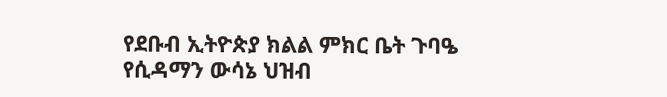የደቡብ ኢትዮጵያ ክልል ምክር ቤት ጉባዔ የሲዳማን ውሳኔ ህዝብ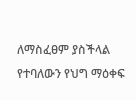ለማስፈፀም ያስችላል የተባለውን የህግ ማዕቀፍ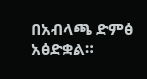በአብላጫ ድምፅ አፅድቋል።